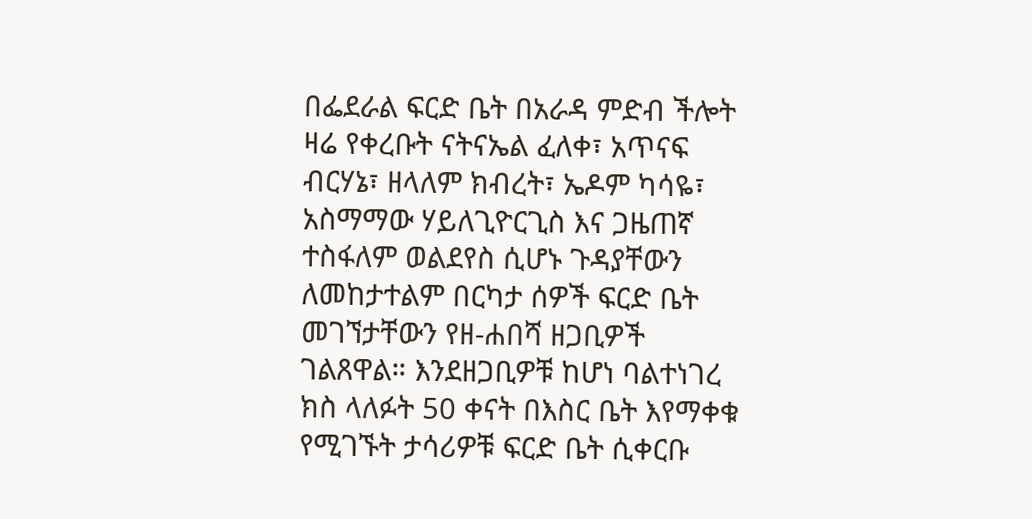በፌደራል ፍርድ ቤት በአራዳ ምድብ ችሎት ዛሬ የቀረቡት ናትናኤል ፈለቀ፣ አጥናፍ ብርሃኔ፣ ዘላለም ክብረት፣ ኤዶም ካሳዬ፣ አስማማው ሃይለጊዮርጊስ እና ጋዜጠኛ ተስፋለም ወልደየስ ሲሆኑ ጉዳያቸውን ለመከታተልም በርካታ ሰዎች ፍርድ ቤት መገኘታቸውን የዘ-ሐበሻ ዘጋቢዎች ገልጸዋል። እንደዘጋቢዎቹ ከሆነ ባልተነገረ ክስ ላለፉት 50 ቀናት በእስር ቤት እየማቀቁ የሚገኙት ታሳሪዎቹ ፍርድ ቤት ሲቀርቡ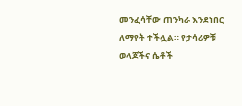መንፈሳቸው ጠንካራ እንደነበር ለማየት ተችሏል። የታሳሪዎቹ ወላጆችና ሴቶች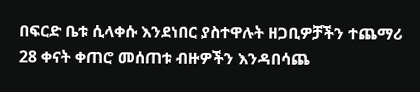በፍርድ ቤቱ ሲላቀሱ እንደነበር ያስተዋሉት ዘጋቢዎቻችን ተጨማሪ 28 ቀናት ቀጠሮ መሰጠቱ ብዙዎችን እንዳበሳጨ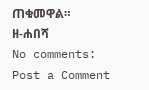ጠቁመዋል።
ዘ-ሐበሻ
No comments:
Post a Comment